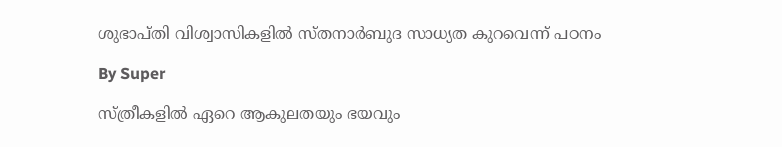ശുഭാപ്‌തി വിശ്വാസികളില്‍ സ്‌തനാര്‍ബുദ സാധ്യത കുറവെന്ന്‌ പഠനം

By Super

സ്‌ത്രീകളില്‍ ഏറെ ആകുലതയും ഭയവും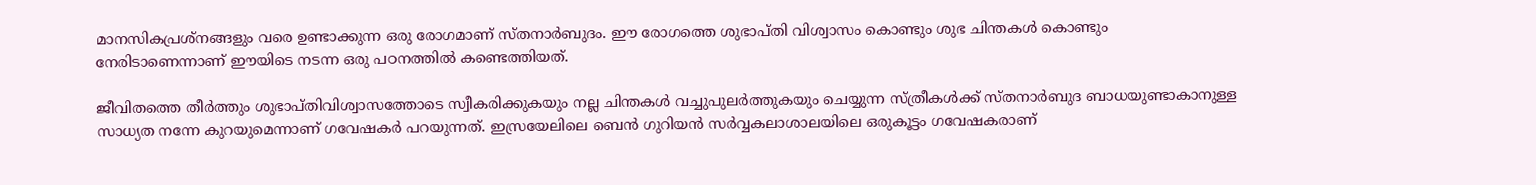മാനസികപ്രശ്‌നങ്ങളും വരെ ഉണ്ടാക്കുന്ന ഒരു രോഗമാണ്‌ സ്‌തനാര്‍ബുദം. ഈ രോഗത്തെ ശുഭാപ്‌തി വിശ്വാസം കൊണ്ടും ശുഭ ചിന്തകള്‍ കൊണ്ടും നേരിടാണെന്നാണ്‌ ഈയിടെ നടന്ന ഒരു പഠനത്തില്‍ കണ്ടെത്തിയത്‌.

ജീവിതത്തെ തീര്‍ത്തും ശുഭാപ്‌തിവിശ്വാസത്തോടെ സ്വീകരിക്കുകയും നല്ല ചിന്തകള്‍ വച്ചുപുലര്‍ത്തുകയും ചെയ്യുന്ന സ്‌ത്രീകള്‍ക്ക്‌ സ്‌തനാര്‍ബുദ ബാധയുണ്ടാകാനുള്ള സാധ്യത നന്നേ കുറയുമെന്നാണ്‌ ഗവേഷകര്‍ പറയുന്നത്‌. ഇസ്രയേലിലെ ബെന്‍ ഗുറിയന്‍ സര്‍വ്വകലാശാലയിലെ ഒരുകൂട്ടം ഗവേഷകരാണ്‌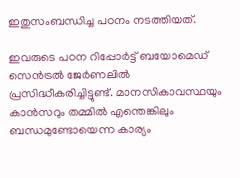ഇതുസംബന്ധിച്ച പഠനം നടത്തിയത്‌.

ഇവരുടെ പഠന റിപ്പോര്‍ട്ട്‌ ബയോമെഡ്‌ സെന്‍ട്രല്‍ ജേര്‍ണലില്‍ പ്രസിദ്ധീകരിച്ചിട്ടുണ്ട്‌. മാനസികാവസ്ഥയും കാന്‍സറും തമ്മില്‍ എന്തെങ്കിലും ബന്ധമുണ്ടോയെന്ന കാര്യം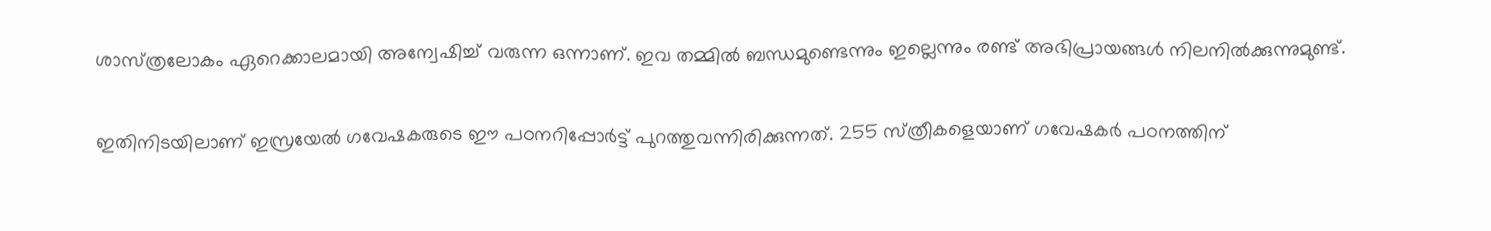ശാസ്‌ത്രലോകം ഏറെക്കാലമായി അന്വേഷിച്ച്‌ വരുന്ന ഒന്നാണ്‌. ഇവ തമ്മില്‍ ബന്ധമുണ്ടെന്നും ഇല്ലെന്നും രണ്ട്‌ അഭിപ്രായങ്ങള്‍ നിലനില്‍ക്കുന്നുമുണ്ട്‌.

ഇതിനിടയിലാണ്‌ ഇസ്രയേല്‍ ഗവേഷകരുടെ ഈ പഠനറിപ്പോര്‍ട്ട്‌ പുറത്തുവന്നിരിക്കുന്നത്‌. 255 സ്‌ത്രീകളെയാണ്‌ ഗവേഷകര്‍ പഠനത്തിന്‌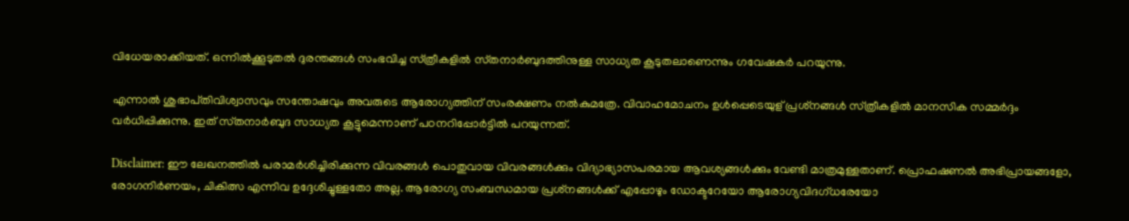വിധേയരാക്കിയത്‌. ഒന്നില്‍ക്കൂടുതല്‍ ദുരന്തങ്ങള്‍ സംഭവിച്ച സ്‌ത്രീകളില്‍ സ്‌തനാര്‍ബുദത്തിനുള്ള സാധ്യത കൂടുതലാണെന്നും ഗവേഷകര്‍ പറയുന്നു.

എന്നാല്‍ ശുഭാപ്‌തിവിശ്വാസവും സന്തോഷവും അവരുടെ ആരോഗ്യത്തിന്‌ സംരക്ഷണം നല്‍കുമത്രേ. വിവാഹമോചനം ഉള്‍പ്പെടെയുള്‌ പ്രശ്‌നങ്ങള്‍ സ്‌ത്രീകളില്‍ മാനസിക സമ്മര്‍ദ്ദം വര്‍ധിപ്പിക്കുന്നു. ഇത്‌ സ്‌തനാര്‍ബുദ സാധ്യത കൂട്ടുമെന്നാണ്‌ പഠനറിപ്പോര്‍ട്ടില്‍ പറയുന്നത്‌.

Disclaimer: ഈ ലേഖനത്തില്‍ പരാമര്‍ശിച്ചിരിക്കുന്ന വിവരങ്ങള്‍ പൊതുവായ വിവരങ്ങള്‍ക്കും വിദ്യാഭ്യാസപരമായ ആവശ്യങ്ങള്‍ക്കും വേണ്ടി മാത്രമുള്ളതാണ്. പ്രൊഫഷണല്‍ അഭിപ്രായങ്ങളോ, രോഗനിര്‍ണയം, ചികിത്സ എന്നിവ ഉദ്ദേശിച്ചുള്ളതോ അല്ല. ആരോഗ്യ സംബന്ധമായ പ്രശ്‌നങ്ങള്‍ക്ക് എപ്പോഴും ഡോക്ടറേയോ ആരോഗ്യവിദഗ്ധരേയോ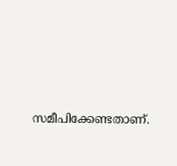സമീപിക്കേണ്ടതാണ്.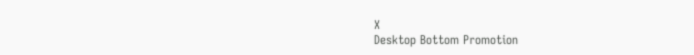X
Desktop Bottom Promotion